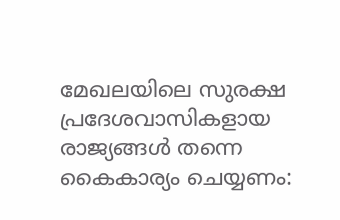മേഖലയിലെ സുരക്ഷ പ്രദേശവാസികളായ രാജ്യങ്ങൾ തന്നെ കൈകാര്യം ചെയ്യണം: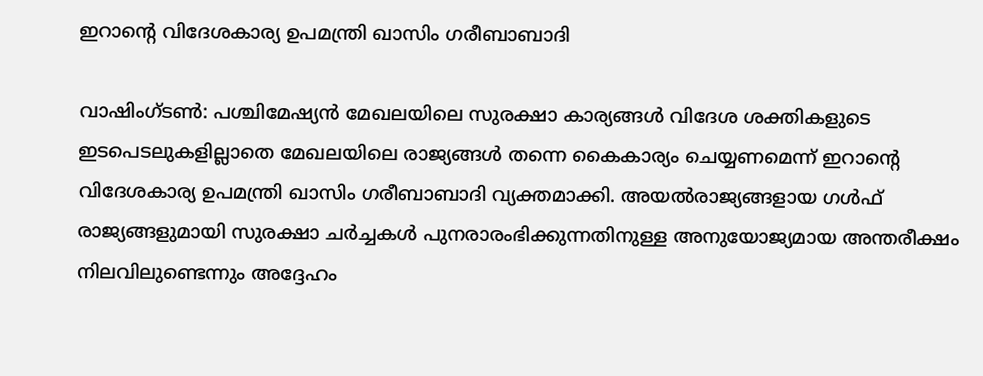ഇറാന്റെ വിദേശകാര്യ ഉപമന്ത്രി ഖാസിം ഗരീബാബാദി

വാഷിംഗ്ടൺ: പശ്ചിമേഷ്യൻ മേഖലയിലെ സുരക്ഷാ കാര്യങ്ങൾ വിദേശ ശക്തികളുടെ ഇടപെടലുകളില്ലാതെ മേഖലയിലെ രാജ്യങ്ങൾ തന്നെ കൈകാര്യം ചെയ്യണമെന്ന് ഇറാന്റെ വിദേശകാര്യ ഉപമന്ത്രി ഖാസിം ഗരീബാബാദി വ്യക്തമാക്കി. അയൽരാജ്യങ്ങളായ ഗൾഫ് രാജ്യങ്ങളുമായി സുരക്ഷാ ചർച്ചകൾ പുനരാരംഭിക്കുന്നതിനുള്ള അനുയോജ്യമായ അന്തരീക്ഷം നിലവിലുണ്ടെന്നും അദ്ദേഹം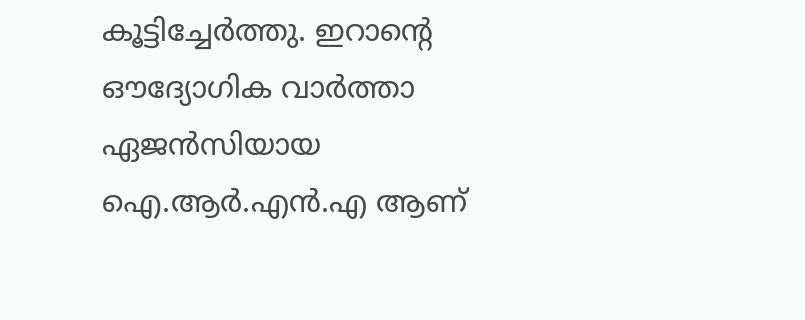കൂട്ടിച്ചേർത്തു. ഇറാന്റെ ഔദ്യോഗിക വാർത്താ ഏജൻസിയായ ഐ.ആർ.എൻ.എ ആണ്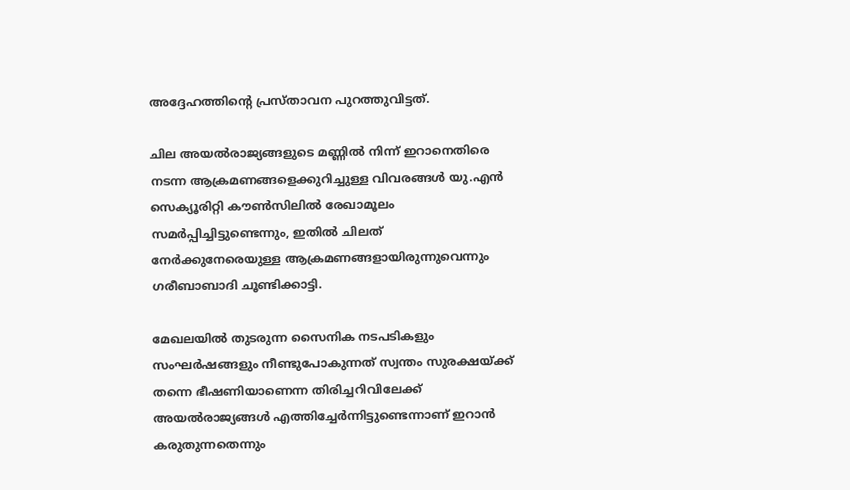അദ്ദേഹത്തിന്റെ പ്രസ്താവന പുറത്തുവിട്ടത്.

ചില അയൽരാജ്യങ്ങളുടെ മണ്ണിൽ നിന്ന് ഇറാനെതിരെ നടന്ന ആക്രമണങ്ങളെക്കുറിച്ചുള്ള വിവരങ്ങൾ യു.എൻ സെക്യൂരിറ്റി കൗൺസിലിൽ രേഖാമൂലം സമർപ്പിച്ചിട്ടുണ്ടെന്നും, ഇതിൽ ചിലത് നേർക്കുനേരെയുള്ള ആക്രമണങ്ങളായിരുന്നുവെന്നും ഗരീബാബാദി ചൂണ്ടിക്കാട്ടി.

മേഖലയിൽ തുടരുന്ന സൈനിക നടപടികളും സംഘർഷങ്ങളും നീണ്ടുപോകുന്നത് സ്വന്തം സുരക്ഷയ്ക്ക് തന്നെ ഭീഷണിയാണെന്ന തിരിച്ചറിവിലേക്ക് അയൽരാജ്യങ്ങൾ എത്തിച്ചേർന്നിട്ടുണ്ടെന്നാണ് ഇറാൻ കരുതുന്നതെന്നും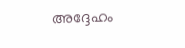അദ്ദേഹം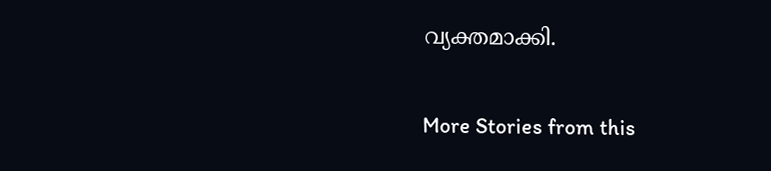വ്യക്തമാക്കി.

More Stories from this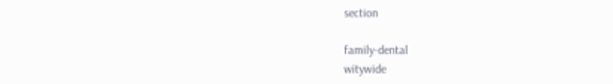section

family-dental
witywide